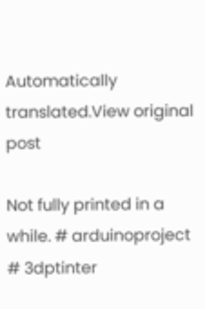Automatically translated.View original post

Not fully printed in a while. # arduinoproject # 3dptinter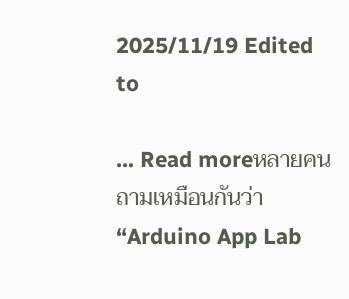2025/11/19 Edited to

... Read moreหลายคนถามเหมือนกันว่า “Arduino App Lab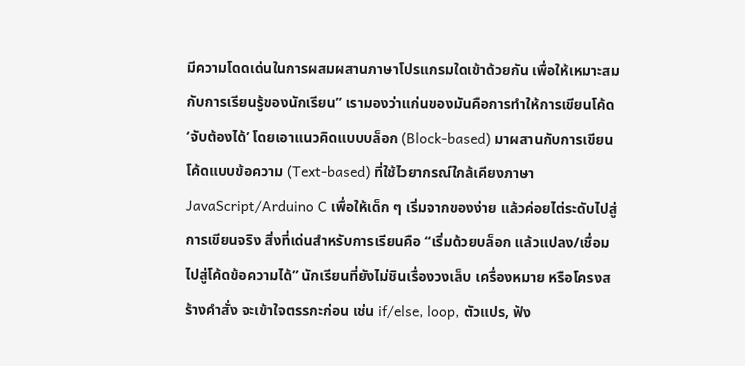มีความโดดเด่นในการผสมผสานภาษาโปรแกรมใดเข้าด้วยกัน เพื่อให้เหมาะสมกับการเรียนรู้ของนักเรียน” เรามองว่าแก่นของมันคือการทำให้การเขียนโค้ด ‘จับต้องได้’ โดยเอาแนวคิดแบบบล็อก (Block-based) มาผสานกับการเขียนโค้ดแบบข้อความ (Text-based) ที่ใช้ไวยากรณ์ใกล้เคียงภาษา JavaScript/Arduino C เพื่อให้เด็ก ๆ เริ่มจากของง่าย แล้วค่อยไต่ระดับไปสู่การเขียนจริง สิ่งที่เด่นสำหรับการเรียนคือ “เริ่มด้วยบล็อก แล้วแปลง/เชื่อมไปสู่โค้ดข้อความได้” นักเรียนที่ยังไม่ชินเรื่องวงเล็บ เครื่องหมาย หรือโครงสร้างคำสั่ง จะเข้าใจตรรกะก่อน เช่น if/else, loop, ตัวแปร, ฟัง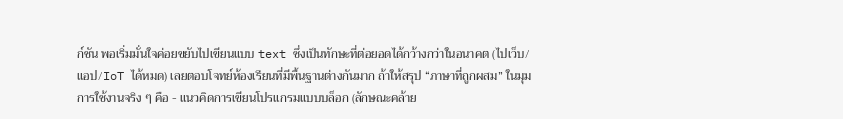ก์ชัน พอเริ่มมั่นใจค่อยขยับไปเขียนแบบ text ซึ่งเป็นทักษะที่ต่อยอดได้กว้างกว่าในอนาคต (ไปเว็บ/แอป/IoT ได้หมด) เลยตอบโจทย์ห้องเรียนที่มีพื้นฐานต่างกันมาก ถ้าให้สรุป “ภาษาที่ถูกผสม” ในมุมการใช้งานจริง ๆ คือ - แนวคิดการเขียนโปรแกรมแบบบล็อก (ลักษณะคล้าย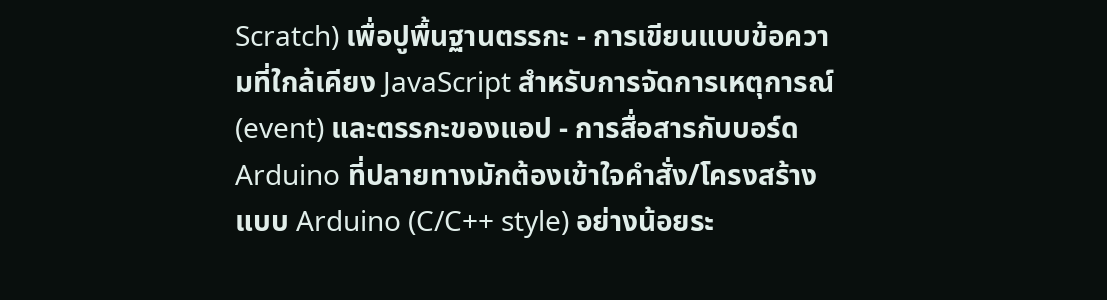Scratch) เพื่อปูพื้นฐานตรรกะ - การเขียนแบบข้อความที่ใกล้เคียง JavaScript สำหรับการจัดการเหตุการณ์ (event) และตรรกะของแอป - การสื่อสารกับบอร์ด Arduino ที่ปลายทางมักต้องเข้าใจคำสั่ง/โครงสร้างแบบ Arduino (C/C++ style) อย่างน้อยระ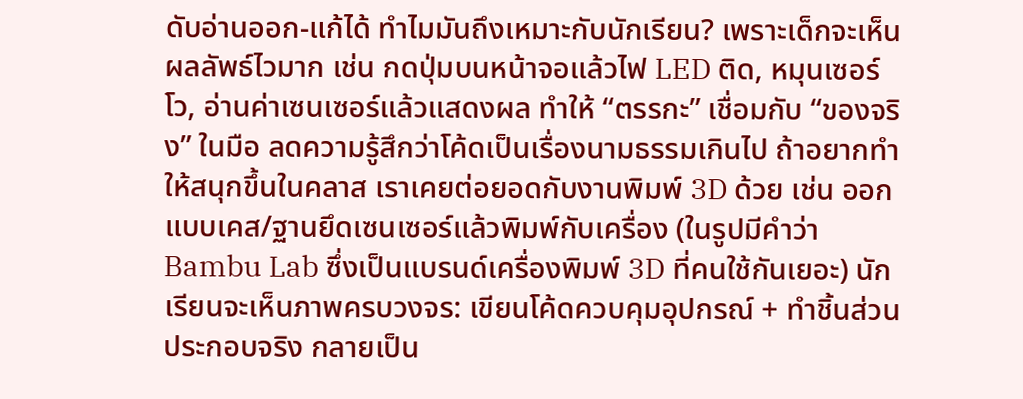ดับอ่านออก-แก้ได้ ทำไมมันถึงเหมาะกับนักเรียน? เพราะเด็กจะเห็นผลลัพธ์ไวมาก เช่น กดปุ่มบนหน้าจอแล้วไฟ LED ติด, หมุนเซอร์โว, อ่านค่าเซนเซอร์แล้วแสดงผล ทำให้ “ตรรกะ” เชื่อมกับ “ของจริง” ในมือ ลดความรู้สึกว่าโค้ดเป็นเรื่องนามธรรมเกินไป ถ้าอยากทำให้สนุกขึ้นในคลาส เราเคยต่อยอดกับงานพิมพ์ 3D ด้วย เช่น ออกแบบเคส/ฐานยึดเซนเซอร์แล้วพิมพ์กับเครื่อง (ในรูปมีคำว่า Bambu Lab ซึ่งเป็นแบรนด์เครื่องพิมพ์ 3D ที่คนใช้กันเยอะ) นักเรียนจะเห็นภาพครบวงจร: เขียนโค้ดควบคุมอุปกรณ์ + ทำชิ้นส่วนประกอบจริง กลายเป็น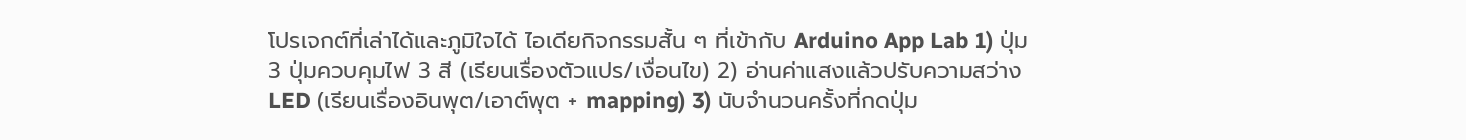โปรเจกต์ที่เล่าได้และภูมิใจได้ ไอเดียกิจกรรมสั้น ๆ ที่เข้ากับ Arduino App Lab 1) ปุ่ม 3 ปุ่มควบคุมไฟ 3 สี (เรียนเรื่องตัวแปร/เงื่อนไข) 2) อ่านค่าแสงแล้วปรับความสว่าง LED (เรียนเรื่องอินพุต/เอาต์พุต + mapping) 3) นับจำนวนครั้งที่กดปุ่ม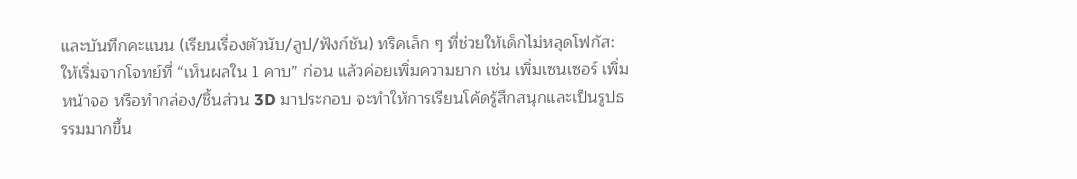และบันทึกคะแนน (เรียนเรื่องตัวนับ/ลูป/ฟังก์ชัน) ทริคเล็ก ๆ ที่ช่วยให้เด็กไม่หลุดโฟกัส: ให้เริ่มจากโจทย์ที่ “เห็นผลใน 1 คาบ” ก่อน แล้วค่อยเพิ่มความยาก เช่น เพิ่มเซนเซอร์ เพิ่มหน้าจอ หรือทำกล่อง/ชิ้นส่วน 3D มาประกอบ จะทำให้การเรียนโค้ดรู้สึกสนุกและเป็นรูปธรรมมากขึ้น